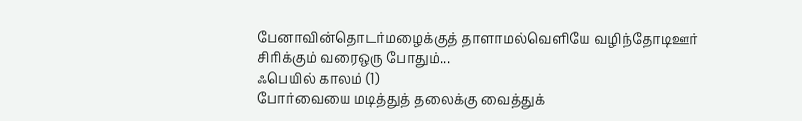பேனாவின்தொடர்மழைக்குத் தாளாமல்வெளியே வழிந்தோடிஊர் சிரிக்கும் வரைஒரு போதும்...
ஃபெயில் காலம் (1)
போர்வையை மடித்துத் தலைக்கு வைத்துக்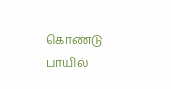கொண்டு பாயில்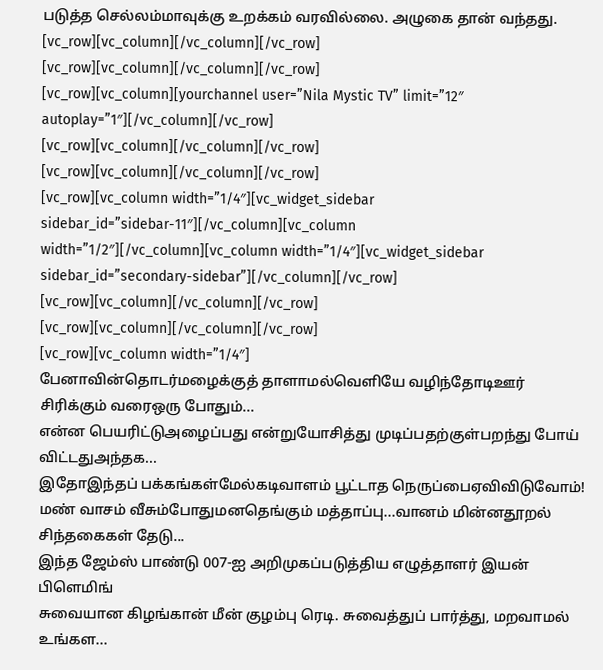படுத்த செல்லம்மாவுக்கு உறக்கம் வரவில்லை. அழுகை தான் வந்தது.
[vc_row][vc_column][/vc_column][/vc_row]
[vc_row][vc_column][/vc_column][/vc_row]
[vc_row][vc_column][yourchannel user=”Nila Mystic TV” limit=”12″ autoplay=”1″][/vc_column][/vc_row]
[vc_row][vc_column][/vc_column][/vc_row]
[vc_row][vc_column][/vc_column][/vc_row]
[vc_row][vc_column width=”1/4″][vc_widget_sidebar sidebar_id=”sidebar-11″][/vc_column][vc_column width=”1/2″][/vc_column][vc_column width=”1/4″][vc_widget_sidebar sidebar_id=”secondary-sidebar”][/vc_column][/vc_row]
[vc_row][vc_column][/vc_column][/vc_row]
[vc_row][vc_column][/vc_column][/vc_row]
[vc_row][vc_column width=”1/4″]
பேனாவின்தொடர்மழைக்குத் தாளாமல்வெளியே வழிந்தோடிஊர் சிரிக்கும் வரைஒரு போதும்...
என்ன பெயரிட்டுஅழைப்பது என்றுயோசித்து முடிப்பதற்குள்பறந்து போய் விட்டதுஅந்தக...
இதோஇந்தப் பக்கங்கள்மேல்கடிவாளம் பூட்டாத நெருப்பைஏவிவிடுவோம்!
மண் வாசம் வீசும்போதுமனதெங்கும் மத்தாப்பு...வானம் மின்னதூறல் சிந்தகைகள் தேடு...
இந்த ஜேம்ஸ் பாண்டு 007-ஐ அறிமுகப்படுத்திய எழுத்தாளர் இயன் பிளெமிங்
சுவையான கிழங்கான் மீன் குழம்பு ரெடி. சுவைத்துப் பார்த்து, மறவாமல் உங்கள...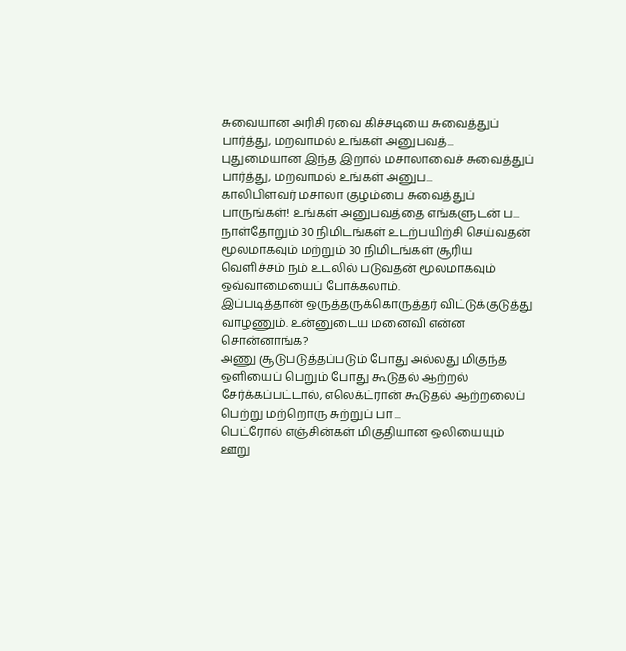சுவையான அரிசி ரவை கிச்சடியை சுவைத்துப் பார்த்து, மறவாமல் உங்கள் அனுபவத்...
புதுமையான இந்த இறால் மசாலாவைச் சுவைத்துப் பார்த்து, மறவாமல் உங்கள் அனுப...
காலிபிளவர் மசாலா குழம்பை சுவைத்துப் பாருங்கள்! உங்கள் அனுபவத்தை எங்களுடன் ப...
நாள்தோறும் 30 நிமிடங்கள் உடற்பயிற்சி செய்வதன் மூலமாகவும் மற்றும் 30 நிமிடங்கள் சூரிய வெளிச்சம் நம் உடலில் படுவதன் மூலமாகவும் ஒவ்வாமையைப் போக்கலாம்.
இப்படித்தான் ஒருத்தருக்கொருத்தர் விட்டுக்குடுத்து வாழணும். உன்னுடைய மனைவி என்ன சொன்னாங்க?
அணு சூடுபடுத்தப்படும் போது அல்லது மிகுந்த ஒளியைப் பெறும் போது கூடுதல் ஆற்றல் சேர்க்கப்பட்டால், எலெக்ட்ரான் கூடுதல் ஆற்றலைப் பெற்று மற்றொரு சுற்றுப் பா ...
பெட்ரோல் எஞ்சின்கள் மிகுதியான ஒலியையும் ஊறு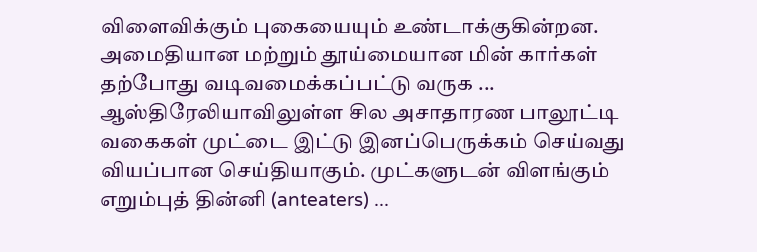விளைவிக்கும் புகையையும் உண்டாக்குகின்றன. அமைதியான மற்றும் தூய்மையான மின் கார்கள் தற்போது வடிவமைக்கப்பட்டு வருக ...
ஆஸ்திரேலியாவிலுள்ள சில அசாதாரண பாலூட்டி வகைகள் முட்டை இட்டு இனப்பெருக்கம் செய்வது வியப்பான செய்தியாகும். முட்களுடன் விளங்கும் எறும்புத் தின்னி (anteaters) ...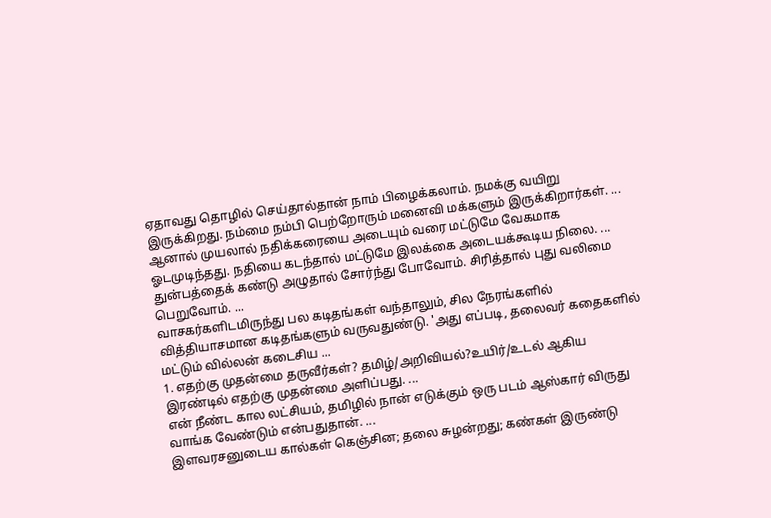ஏதாவது தொழில் செய்தால்தான் நாம் பிழைக்கலாம். நமக்கு வயிறு இருக்கிறது. நம்மை நம்பி பெற்றோரும் மனைவி மக்களும் இருக்கிறார்கள். ...
ஆனால் முயலால் நதிக்கரையை அடையும் வரை மட்டுமே வேகமாக ஓடமுடிந்தது. நதியை கடந்தால் மட்டுமே இலக்கை அடையக்கூடிய நிலை. ...
துன்பத்தைக் கண்டு அழுதால் சோர்ந்து போவோம். சிரித்தால் புது வலிமை பெறுவோம். ...
வாசகர்களிடமிருந்து பல கடிதங்கள் வந்தாலும், சில நேரங்களில் வித்தியாசமான கடிதங்களும் வருவதுண்டு. 'அது எப்படி, தலைவர் கதைகளில் மட்டும் வில்லன் கடைசிய ...
1. எதற்கு முதன்மை தருவீர்கள்? தமிழ்/அறிவியல்?உயிர்/உடல் ஆகிய இரண்டில் எதற்கு முதன்மை அளிப்பது. ...
என் நீண்ட கால லட்சியம், தமிழில் நான் எடுக்கும் ஒரு படம் ஆஸ்கார் விருது வாங்க வேண்டும் என்பதுதான். ...
இளவரசனுடைய கால்கள் கெஞ்சின; தலை சுழன்றது; கண்கள் இருண்டு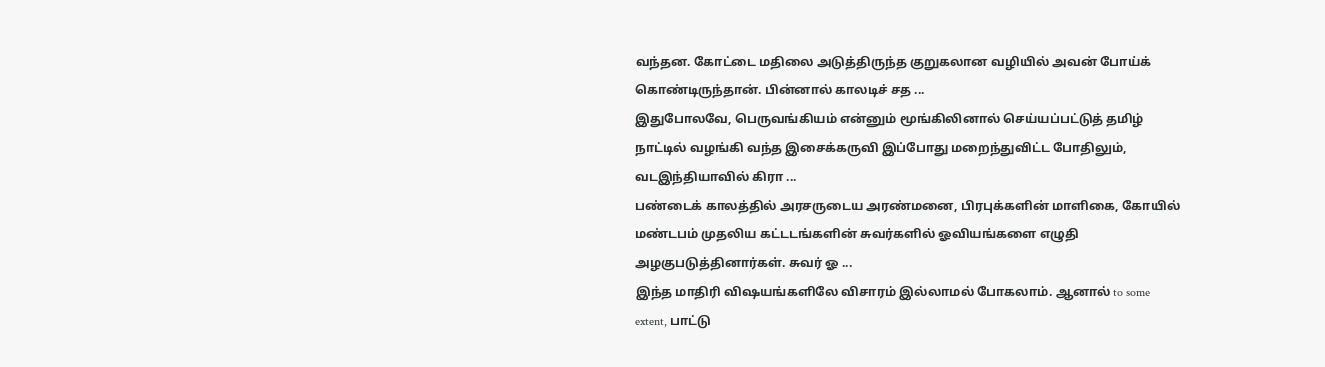வந்தன. கோட்டை மதிலை அடுத்திருந்த குறுகலான வழியில் அவன் போய்க் கொண்டிருந்தான். பின்னால் காலடிச் சத ...
இதுபோலவே, பெருவங்கியம் என்னும் மூங்கிலினால் செய்யப்பட்டுத் தமிழ் நாட்டில் வழங்கி வந்த இசைக்கருவி இப்போது மறைந்துவிட்ட போதிலும், வடஇந்தியாவில் கிரா ...
பண்டைக் காலத்தில் அரசருடைய அரண்மனை, பிரபுக்களின் மாளிகை, கோயில் மண்டபம் முதலிய கட்டடங்களின் சுவர்களில் ஓவியங்களை எழுதி அழகுபடுத்தினார்கள். சுவர் ஓ ...
இந்த மாதிரி விஷயங்களிலே விசாரம் இல்லாமல் போகலாம். ஆனால் to some extent, பாட்டு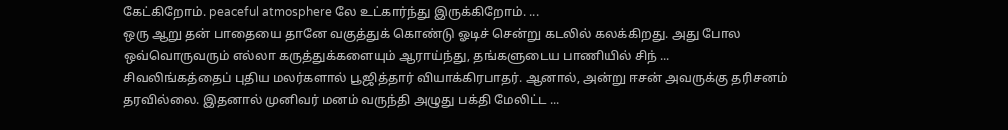கேட்கிறோம். peaceful atmosphere லே உட்கார்ந்து இருக்கிறோம். ...
ஒரு ஆறு தன் பாதையை தானே வகுத்துக் கொண்டு ஓடிச் சென்று கடலில் கலக்கிறது. அது போல ஒவ்வொருவரும் எல்லா கருத்துக்களையும் ஆராய்ந்து, தங்களுடைய பாணியில் சிந் ...
சிவலிங்கத்தைப் புதிய மலர்களால் பூஜித்தார் வியாக்கிரபாதர். ஆனால், அன்று ஈசன் அவருக்கு தரிசனம் தரவில்லை. இதனால் முனிவர் மனம் வருந்தி அழுது பக்தி மேலிட்ட ...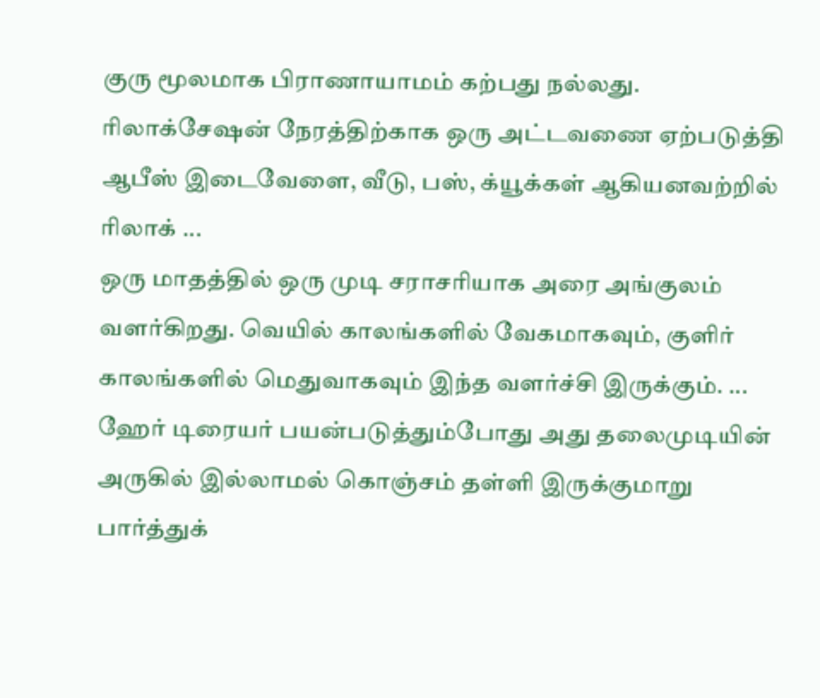குரு மூலமாக பிராணாயாமம் கற்பது நல்லது. ரிலாக்சேஷன் நேரத்திற்காக ஒரு அட்டவணை ஏற்படுத்தி ஆபீஸ் இடைவேளை, வீடு, பஸ், க்யூக்கள் ஆகியனவற்றில் ரிலாக் ...
ஒரு மாதத்தில் ஒரு முடி சராசரியாக அரை அங்குலம் வளர்கிறது. வெயில் காலங்களில் வேகமாகவும், குளிர் காலங்களில் மெதுவாகவும் இந்த வளர்ச்சி இருக்கும். ...
ஹேர் டிரையர் பயன்படுத்தும்போது அது தலைமுடியின் அருகில் இல்லாமல் கொஞ்சம் தள்ளி இருக்குமாறு பார்த்துக்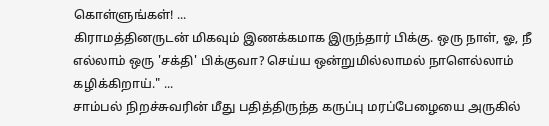கொள்ளுங்கள்! ...
கிராமத்தினருடன் மிகவும் இணக்கமாக இருந்தார் பிக்கு. ஒரு நாள், ஓ, நீ எல்லாம் ஒரு 'சக்தி' பிக்குவா? செய்ய ஒன்றுமில்லாமல் நாளெல்லாம் கழிக்கிறாய்." ...
சாம்பல் நிறச்சுவரின் மீது பதித்திருந்த கருப்பு மரப்பேழையை அருகில்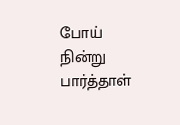போய் நின்று பார்த்தாள்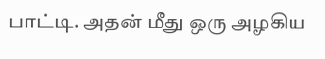பாட்டி. அதன் மீது ஒரு அழகிய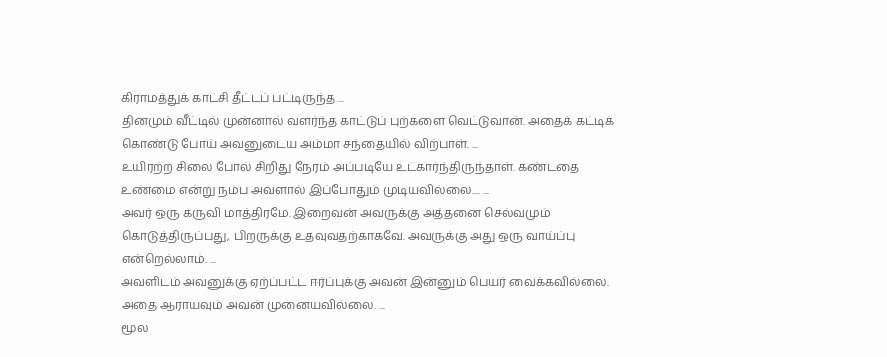கிராமத்துக் காட்சி தீட்டப் பட்டிருந்த ...
தினமும் வீட்டில் முன்னால் வளர்ந்த காட்டுப் புற்களை வெட்டுவான். அதைக் கட்டிக் கொண்டு போய் அவனுடைய அம்மா சந்தையில் விற்பாள். ...
உயிரற்ற சிலை போல் சிறிது நேரம் அப்படியே உட்கார்ந்திருந்தாள். கண்டதை உண்மை என்று நம்ப அவளால் இப்போதும் முடியவில்லை.... ...
அவர் ஒரு கருவி மாத்திரமே. இறைவன் அவருக்கு அத்தனை செல்வமும் கொடுத்திருப்பது, பிறருக்கு உதவுவதற்காகவே. அவருக்கு அது ஒரு வாய்ப்பு என்றெல்லாம். ...
அவளிடம் அவனுக்கு ஏற்ப்பட்ட ஈர்ப்புக்கு அவன் இன்னும் பெயர் வைக்கவில்லை. அதை ஆராயவும் அவன் முனையவில்லை. ...
மூல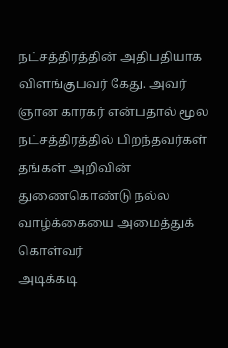நட்சத்திரத்தின் அதிபதியாக விளங்குபவர் கேது. அவர் ஞான காரகர் என்பதால் மூல நட்சத்திரத்தில் பிறந்தவர்கள் தங்கள் அறிவின் துணைகொண்டு நல்ல வாழ்க்கையை அமைத்துக் கொள்வர்
அடிக்கடி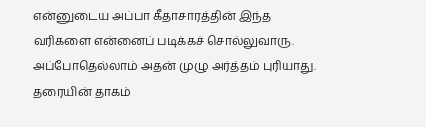என்னுடைய அப்பா கீதாசாரத்தின் இந்த வரிகளை என்னைப் படிக்கச் சொல்லுவாரு. அப்போதெல்லாம் அதன் முழு அர்த்தம் புரியாது.
தரையின் தாகம்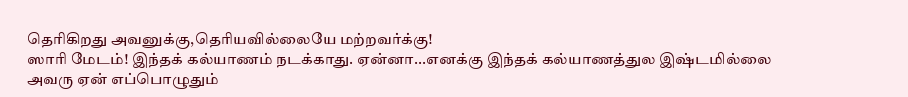தெரிகிறது அவனுக்கு,தெரியவில்லையே மற்றவர்க்கு!
ஸாரி மேடம்! இந்தக் கல்யாணம் நடக்காது. ஏன்னா...எனக்கு இந்தக் கல்யாணத்துல இஷ்டமில்லை
அவரு ஏன் எப்பொழுதும்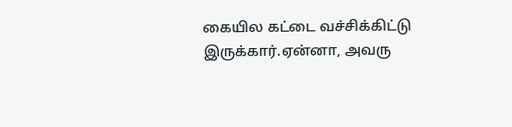கையில கட்டை வச்சிக்கிட்டு இருக்கார்.ஏன்னா, அவரு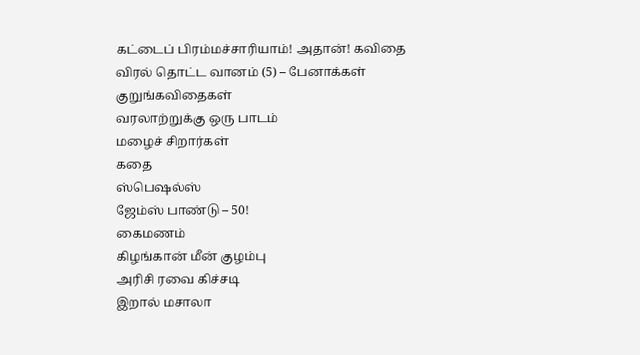கட்டைப் பிரம்மச்சாரியாம்! அதான்! கவிதை
விரல் தொட்ட வானம் (5) – பேனாக்கள்
குறுங்கவிதைகள்
வரலாற்றுக்கு ஒரு பாடம்
மழைச் சிறார்கள்
கதை
ஸ்பெஷல்ஸ்
ஜேம்ஸ் பாண்டு – 50!
கைமணம்
கிழங்கான் மீன் குழம்பு
அரிசி ரவை கிச்சடி
இறால் மசாலா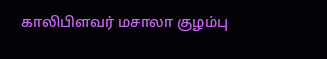காலிபிளவர் மசாலா குழம்பு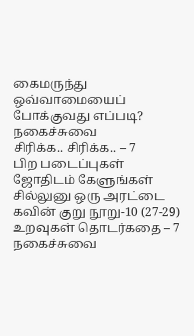கைமருந்து
ஒவ்வாமையைப் போக்குவது எப்படி?
நகைச்சுவை
சிரிக்க.. சிரிக்க.. – 7
பிற படைப்புகள்
ஜோதிடம் கேளுங்கள்
சில்லுனு ஒரு அரட்டை
கவின் குறு நூறு-10 (27-29)
உறவுகள் தொடர்கதை – 7
நகைச்சுவை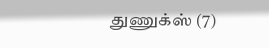துணுக்ஸ் (7)